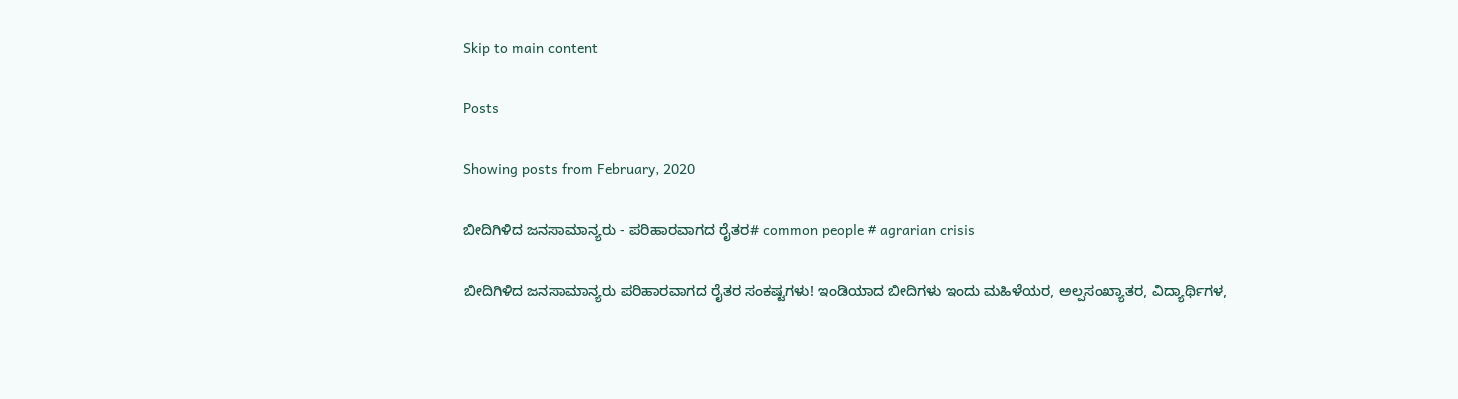Skip to main content

Posts

Showing posts from February, 2020

ಬೀದಿಗಿಳಿದ ಜನಸಾಮಾನ್ಯರು - ಪರಿಹಾರವಾಗದ ರೈತರ# common people # agrarian crisis

ಬೀದಿಗಿಳಿದ ಜನಸಾಮಾನ್ಯರು ಪರಿಹಾರವಾಗದ ರೈತರ ಸಂಕಷ್ಟಗಳು! ಇಂಡಿಯಾದ ಬೀದಿಗಳು ಇಂದು ಮಹಿಳೆಯರ, ಅಲ್ಪಸಂಖ್ಯಾತರ, ವಿದ್ಯಾರ್ಥಿಗಳ,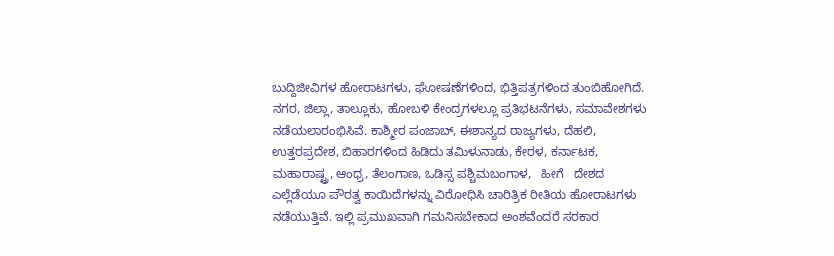ಬುದ್ದಿಜೀವಿಗಳ ಹೋರಾಟಗಳು, ಘೋಷಣೆಗಳಿಂದ, ಭಿತ್ತಿಪತ್ರಗಳಿಂದ ತುಂಬಿಹೋಗಿದೆ. ನಗರ, ಜಿಲ್ಲಾ, ತಾಲ್ಲೂಕು, ಹೋಬಳಿ ಕೇಂದ್ರಗಳಲ್ಲೂ ಪ್ರತಿಭಟನೆಗಳು, ಸಮಾವೇಶಗಳು ನಡೆಯಲಾರಂಭಿಸಿವೆ. ಕಾಶ್ಮೀರ ಪಂಜಾಬ್, ಈಶಾನ್ಯದ ರಾಜ್ಯಗಳು, ದೆಹಲಿ, ಉತ್ತರಪ್ರದೇಶ, ಬಿಹಾರಗಳಿಂದ ಹಿಡಿದು ತಮಿಳುನಾಡು, ಕೇರಳ, ಕರ್ನಾಟಕ, ಮಹಾರಾಷ್ಟ್ರ, ಆಂಧ್ರ, ತೆಲಂಗಾಣ, ಒಡಿಸ್ಸ ಪಶ್ಚಿಮಬಂಗಾಳ,   ಹೀಗೆ   ದೇಶದ ಎಲ್ಲೆಡೆಯೂ ಪೌರತ್ವ ಕಾಯಿದೆಗಳನ್ನು ವಿರೋಧಿಸಿ ಚಾರಿತ್ರಿಕ ರೀತಿಯ ಹೋರಾಟಗಳು ನಡೆಯುತ್ತಿವೆ. ಇಲ್ಲಿ ಪ್ರಮುಖವಾಗಿ ಗಮನಿಸಬೇಕಾದ ಅಂಶವೆಂದರೆ ಸರಕಾರ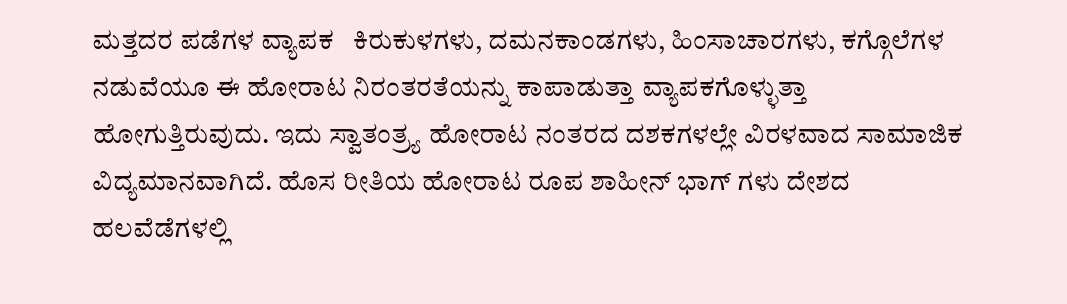ಮತ್ತದರ ಪಡೆಗಳ ವ್ಯಾಪಕ   ಕಿರುಕುಳಗಳು, ದಮನಕಾಂಡಗಳು, ಹಿಂಸಾಚಾರಗಳು, ಕಗ್ಗೊಲೆಗಳ ನಡುವೆಯೂ ಈ ಹೋರಾಟ ನಿರಂತರತೆಯನ್ನು ಕಾಪಾಡುತ್ತಾ ವ್ಯಾಪಕಗೊಳ್ಳುತ್ತಾ ಹೋಗುತ್ತಿರುವುದು. ಇದು ಸ್ವಾತಂತ್ರ್ಯ ಹೋರಾಟ ನಂತರದ ದಶಕಗಳಲ್ಲೇ ವಿರಳವಾದ ಸಾಮಾಜಿಕ ವಿದ್ಯಮಾನವಾಗಿದೆ. ಹೊಸ ರೀತಿಯ ಹೋರಾಟ ರೂಪ ಶಾಹೀನ್ ಭಾಗ್ ಗಳು ದೇಶದ ಹಲವೆಡೆಗಳಲ್ಲಿ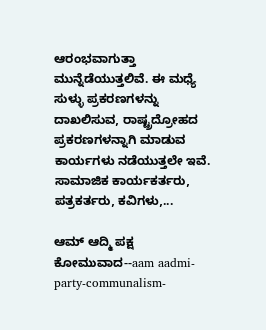ಆರಂಭವಾಗುತ್ತಾ ಮುನ್ನೆಡೆಯುತ್ತಲಿವೆ. ಈ ಮಧ್ಯೆ ಸುಳ್ಳು ಪ್ರಕರಣಗಳನ್ನು ದಾಖಲಿಸುವ, ರಾಷ್ಟ್ರದ್ರೋಹದ ಪ್ರಕರಣಗಳನ್ನಾಗಿ ಮಾಡುವ ಕಾರ್ಯಗಳು ನಡೆಯುತ್ತಲೇ ಇವೆ. ಸಾಮಾಜಿಕ ಕಾರ್ಯಕರ್ತರು, ಪತ್ರಕರ್ತರು, ಕವಿಗಳು,...

ಆಮ್ ಆದ್ಮಿ ಪಕ್ಷ ಕೋಮುವಾದ--aam aadmi-party-communalism-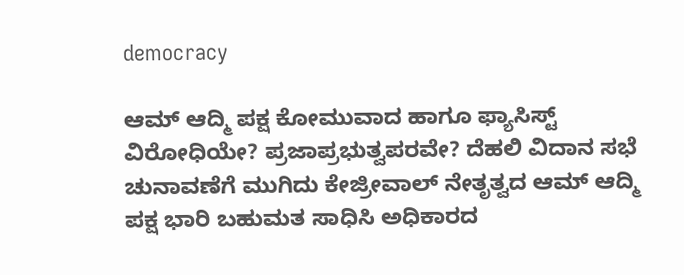democracy

ಆಮ್ ಆದ್ಮಿ ಪಕ್ಷ ಕೋಮುವಾದ ಹಾಗೂ ಫ್ಯಾಸಿಸ್ಟ್       ವಿರೋಧಿಯೇ? ಪ್ರಜಾಪ್ರಭುತ್ವಪರವೇ? ದೆಹಲಿ ವಿದಾನ ಸಭೆ ಚುನಾವಣೆಗೆ ಮುಗಿದು ಕೇಜ್ರೀವಾಲ್ ನೇತೃತ್ವದ ಆಮ್ ಆದ್ಮಿ ಪಕ್ಷ ಭಾರಿ ಬಹುಮತ ಸಾಧಿಸಿ ಅಧಿಕಾರದ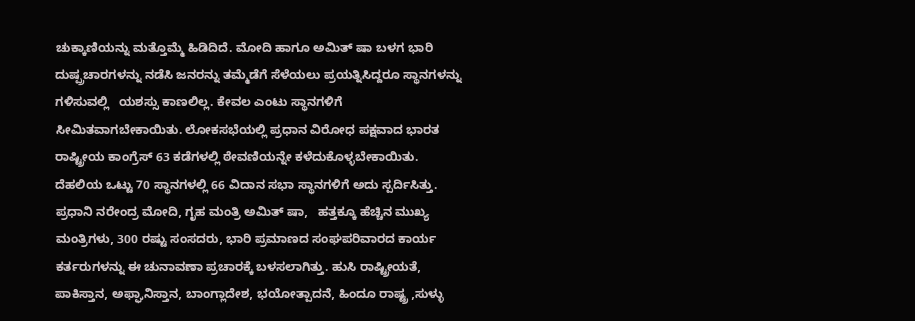ಚುಕ್ಕಾಣಿಯನ್ನು ಮತ್ತೊಮ್ಮೆ ಹಿಡಿದಿದೆ. ಮೋದಿ ಹಾಗೂ ಅಮಿತ್ ಷಾ ಬಳಗ ಭಾರಿ ದುಷ್ಪ್ರಚಾರಗಳನ್ನು ನಡೆಸಿ ಜನರನ್ನು ತಮ್ಮೆಡೆಗೆ ಸೆಳೆಯಲು ಪ್ರಯತ್ನಿಸಿದ್ದರೂ ಸ್ಥಾನಗಳನ್ನು ಗಳಿಸುವಲ್ಲಿ   ಯಶಸ್ಸು ಕಾಣಲಿಲ್ಲ. ಕೇವಲ ಎಂಟು ಸ್ಥಾನಗಳಿಗೆ ಸೀಮಿತವಾಗಬೇಕಾಯಿತು. ಲೋಕಸಭೆಯಲ್ಲಿ ಪ್ರಧಾನ ವಿರೋಧ ಪಕ್ಷವಾದ ಭಾರತ ರಾಷ್ಟ್ರೀಯ ಕಾಂಗ್ರೆಸ್ 63 ಕಡೆಗಳಲ್ಲಿ ಠೇವಣಿಯನ್ನೇ ಕಳೆದುಕೊಳ್ಳಬೇಕಾಯಿತು. ದೆಹಲಿಯ ಒಟ್ಟು 70 ಸ್ಥಾನಗಳಲ್ಲಿ 66 ವಿದಾನ ಸಭಾ ಸ್ಥಾನಗಳಿಗೆ ಅದು ಸ್ಪರ್ದಿಸಿತ್ತು. ಪ್ರಧಾನಿ ನರೇಂದ್ರ ಮೋದಿ, ಗೃಹ ಮಂತ್ರಿ ಅಮಿತ್ ಷಾ,   ಹತ್ತಕ್ಕೂ ಹೆಚ್ಚಿನ ಮುಖ್ಯ ಮಂತ್ರಿಗಳು, 300 ರಷ್ಟು ಸಂಸದರು, ಭಾರಿ ಪ್ರಮಾಣದ ಸಂಘಪರಿವಾರದ ಕಾರ್ಯ ಕರ್ತರುಗಳನ್ನು ಈ ಚುನಾವಣಾ ಪ್ರಚಾರಕ್ಕೆ ಬಳಸಲಾಗಿತ್ತು. ಹುಸಿ ರಾಷ್ಟ್ರೀಯತೆ, ಪಾಕಿಸ್ತಾನ, ಅಫ್ಘಾನಿಸ್ತಾನ, ಬಾಂಗ್ಲಾದೇಶ, ಭಯೋತ್ಪಾದನೆ, ಹಿಂದೂ ರಾಷ್ಟ್ರ ,ಸುಳ್ಳು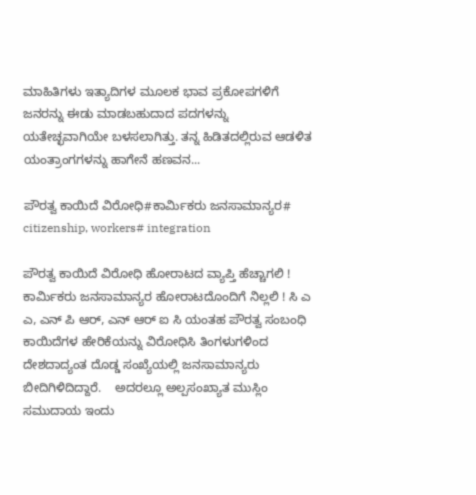ಮಾಹಿತಿಗಳು ಇತ್ಯಾದಿಗಳ ಮೂಲಕ ಭಾವ ಪ್ರಕೋಪಗಳಿಗೆ ಜನರನ್ನು ಈಡು ಮಾಡಬಹುದಾದ ಪದಗಳನ್ನು ಯತೇಚ್ಛವಾಗಿಯೇ ಬಳಸಲಾಗಿತ್ತು. ತನ್ನ ಹಿಡಿತದಲ್ಲಿರುವ ಆಡಳಿತ ಯಂತ್ರಾಂಗಗಳನ್ನು ಹಾಗೇನೆ ಹಣವನ...

ಪೌರತ್ವ ಕಾಯಿದೆ ವಿರೋಧಿ#ಕಾರ್ಮಿಕರು ಜನಸಾಮಾನ್ಯರ# citizenship, workers# integration

ಪೌರತ್ವ ಕಾಯಿದೆ ವಿರೋಧಿ ಹೋರಾಟದ ವ್ಯಾಪ್ತಿ ಹೆಚ್ಚಾಗಲಿ ! ಕಾರ್ಮಿಕರು ಜನಸಾಮಾನ್ಯರ ಹೋರಾಟದೊಂದಿಗೆ ನಿಲ್ಲಲಿ ! ಸಿ ಎ ಎ, ಎನ್ ಪಿ ಆರ್, ಎನ್ ಆರ್ ಐ ಸಿ ಯಂತಹ ಪೌರತ್ವ ಸಂಬಂಧಿ ಕಾಯಿದೆಗಳ ಹೇರಿಕೆಯನ್ನು ವಿರೋಧಿಸಿ ತಿಂಗಳುಗಳಿಂದ ದೇಶದಾದ್ಯಂತ ದೊಡ್ಡ ಸಂಖ್ಯೆಯಲ್ಲಿ ಜನಸಾಮಾನ್ಯರು ಬೀದಿಗಿಳಿದಿದ್ದಾರೆ.    ಅದರಲ್ಲೂ ಅಲ್ಪಸಂಖ್ಯಾತ ಮುಸ್ಲಿಂ ಸಮುದಾಯ ಇಂದು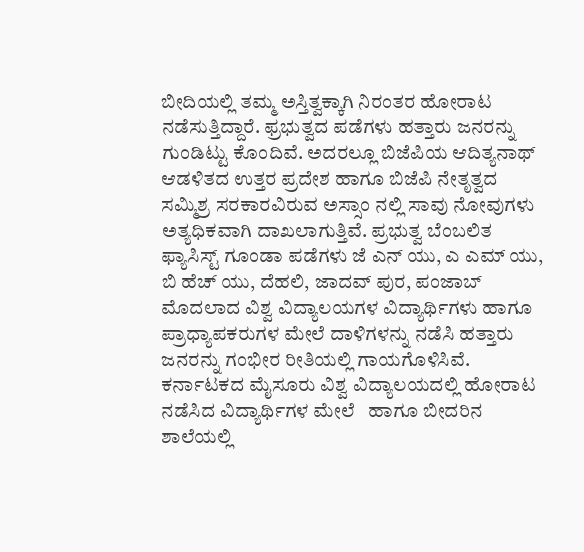ಬೀದಿಯಲ್ಲಿ ತಮ್ಮ ಅಸ್ತಿತ್ವಕ್ಕಾಗಿ ನಿರಂತರ ಹೋರಾಟ ನಡೆಸುತ್ತಿದ್ದಾರೆ. ಫ್ರಭುತ್ವದ ಪಡೆಗಳು ಹತ್ತಾರು ಜನರನ್ನು ಗುಂಡಿಟ್ಟು ಕೊಂದಿವೆ. ಅದರಲ್ಲೂ ಬಿಜೆಪಿಯ ಆದಿತ್ಯನಾಥ್ ಆಡಳಿತದ ಉತ್ತರ ಪ್ರದೇಶ ಹಾಗೂ ಬಿಜೆಪಿ ನೇತೃತ್ವದ ಸಮ್ಮಿಶ್ರ ಸರಕಾರವಿರುವ ಅಸ್ಸಾಂ ನಲ್ಲಿ ಸಾವು ನೋವುಗಳು ಅತ್ಯಧಿಕವಾಗಿ ದಾಖಲಾಗುತ್ತಿವೆ. ಪ್ರಭುತ್ವ ಬೆಂಬಲಿತ ಫ್ಯಾಸಿಸ್ಟ್ ಗೂಂಡಾ ಪಡೆಗಳು ಜೆ ಎನ್ ಯು, ಎ ಎಮ್ ಯು, ಬಿ ಹೆಚ್ ಯು, ದೆಹಲಿ, ಜಾದವ್ ಪುರ, ಪಂಜಾಬ್ ಮೊದಲಾದ ವಿಶ್ವ ವಿದ್ಯಾಲಯಗಳ ವಿದ್ಯಾರ್ಥಿಗಳು ಹಾಗೂ ಪ್ರಾಧ್ಯಾಪಕರುಗಳ ಮೇಲೆ ದಾಳಿಗಳನ್ನು ನಡೆಸಿ ಹತ್ತಾರು ಜನರನ್ನು ಗಂಭೀರ ರೀತಿಯಲ್ಲಿ ಗಾಯಗೊಳಿಸಿವೆ. ಕರ್ನಾಟಕದ ಮೈಸೂರು ವಿಶ್ವ ವಿದ್ಯಾಲಯದಲ್ಲಿ ಹೋರಾಟ ನಡೆಸಿದ ವಿದ್ಯಾರ್ಥಿಗಳ ಮೇಲೆ   ಹಾಗೂ ಬೀದರಿನ ಶಾಲೆಯಲ್ಲಿ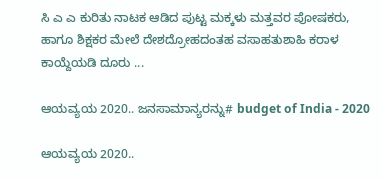ಸಿ ಎ ಎ ಕುರಿತು ನಾಟಕ ಆಡಿದ ಪುಟ್ಟ ಮಕ್ಕಳು ಮತ್ತವರ ಪೋಷಕರು, ಹಾಗೂ ಶಿಕ್ಷಕರ ಮೇಲೆ ದೇಶದ್ರೋಹದಂತಹ ವಸಾಹತುಶಾಹಿ ಕರಾಳ ಕಾಯ್ದೆಯಡಿ ದೂರು ...

ಆಯವ್ಯಯ 2020.. ಜನಸಾಮಾನ್ಯರನ್ನು# budget of India - 2020

ಆಯವ್ಯಯ 2020..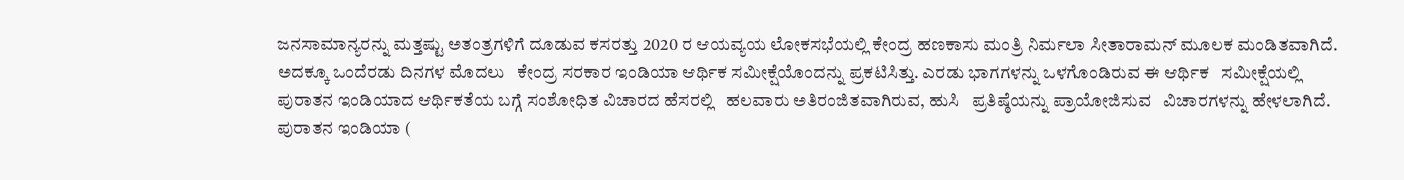ಜನಸಾಮಾನ್ಯರನ್ನು ಮತ್ತಷ್ಟು ಅತಂತ್ರಗಳಿಗೆ ದೂಡುವ ಕಸರತ್ತು 2020 ರ ಆಯವ್ಯಯ ಲೋಕಸಭೆಯಲ್ಲಿ ಕೇಂದ್ರ ಹಣಕಾಸು ಮಂತ್ರಿ ನಿರ್ಮಲಾ ಸೀತಾರಾಮನ್ ಮೂಲಕ ಮಂಡಿತವಾಗಿದೆ. ಅದಕ್ಕೂ ಒಂದೆರಡು ದಿನಗಳ ಮೊದಲು   ಕೇಂದ್ರ ಸರಕಾರ ಇಂಡಿಯಾ ಆರ್ಥಿಕ ಸಮೀಕ್ಷೆಯೊಂದನ್ನು ಪ್ರಕಟಿಸಿತ್ತು. ಎರಡು ಭಾಗಗಳನ್ನು ಒಳಗೊಂಡಿರುವ ಈ ಆರ್ಥಿಕ   ಸಮೀಕ್ಷೆಯಲ್ಲಿ ಪುರಾತನ ಇಂಡಿಯಾದ ಆರ್ಥಿಕತೆಯ ಬಗ್ಗೆ ಸಂಶೋಧಿತ ವಿಚಾರದ ಹೆಸರಲ್ಲಿ   ಹಲವಾರು ಅತಿರಂಜಿತವಾಗಿರುವ, ಹುಸಿ   ಪ್ರತಿಷ್ಠೆಯನ್ನು ಪ್ರಾಯೋಜಿಸುವ   ವಿಚಾರಗಳನ್ನು ಹೇಳಲಾಗಿದೆ. ಪುರಾತನ ಇಂಡಿಯಾ (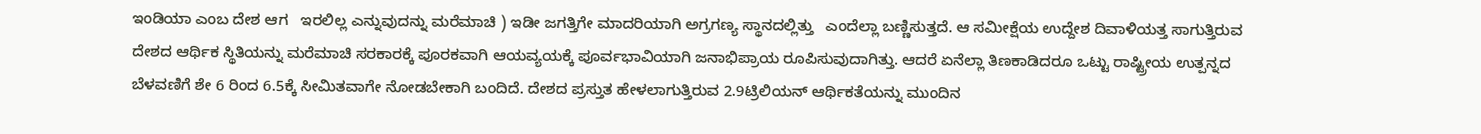ಇಂಡಿಯಾ ಎಂಬ ದೇಶ ಆಗ   ಇರಲಿಲ್ಲ ಎನ್ನುವುದನ್ನು ಮರೆಮಾಚಿ ) ಇಡೀ ಜಗತ್ತಿಗೇ ಮಾದರಿಯಾಗಿ ಅಗ್ರಗಣ್ಯ ಸ್ಥಾನದಲ್ಲಿತ್ತು   ಎಂದೆಲ್ಲಾ ಬಣ್ಣಿಸುತ್ತದೆ. ಆ ಸಮೀಕ್ಷೆಯ ಉದ್ದೇಶ ದಿವಾಳಿಯತ್ತ ಸಾಗುತ್ತಿರುವ ದೇಶದ ಆರ್ಥಿಕ ಸ್ಥಿತಿಯನ್ನು ಮರೆಮಾಚಿ ಸರಕಾರಕ್ಕೆ ಪೂರಕವಾಗಿ ಆಯವ್ಯಯಕ್ಕೆ ಪೂರ್ವಭಾವಿಯಾಗಿ ಜನಾಭಿಪ್ರಾಯ ರೂಪಿಸುವುದಾಗಿತ್ತು. ಆದರೆ ಏನೆಲ್ಲಾ ತಿಣಕಾಡಿದರೂ ಒಟ್ಟು ರಾಷ್ಟ್ರೀಯ ಉತ್ಪನ್ನದ ಬೆಳವಣಿಗೆ ಶೇ 6 ರಿಂದ 6.5ಕ್ಕೆ ಸೀಮಿತವಾಗೇ ನೋಡಬೇಕಾಗಿ ಬಂದಿದೆ. ದೇಶದ ಪ್ರಸ್ತುತ ಹೇಳಲಾಗುತ್ತಿರುವ 2.9ಟ್ರಿಲಿಯನ್ ಆರ್ಥಿಕತೆಯನ್ನು ಮುಂದಿನ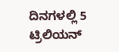ದಿನಗಳಲ್ಲಿ 5 ಟ್ರಿಲಿಯನ್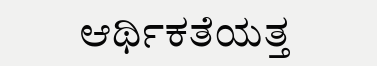ಆರ್ಥಿಕತೆಯತ್ತ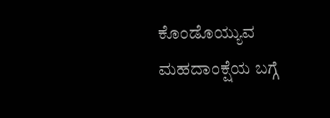ಕೊಂಡೊಯ್ಯುವ ಮಹದಾಂಕ್ಷೆಯ ಬಗ್ಗೆ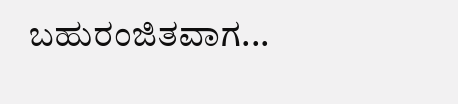ಬಹುರಂಜಿತವಾಗ...